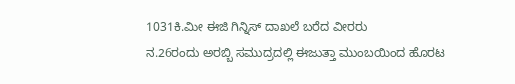1031ಕಿ.ಮೀ ಈಜಿ ಗಿನ್ನಿಸ್ ದಾಖಲೆ ಬರೆದ ವೀರರು
ನ.26ರಂದು ಅರಬ್ಬಿ ಸಮುದ್ರದಲ್ಲಿ ಈಜುತ್ತಾ ಮುಂಬಯಿಂದ ಹೊರಟ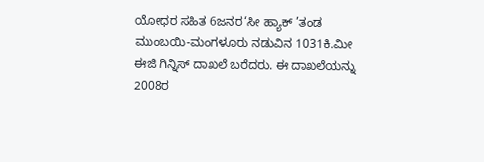ಯೋಧರ ಸಹಿತ 6ಜನರ‘ಸೀ ಹ್ಯಾಕ್ ’ತಂಡ ಮುಂಬಯಿ-ಮಂಗಳೂರು ನಡುವಿನ 1031ಕಿ.ಮೀ ಈಜಿ ಗಿನ್ನಿಸ್ ದಾಖಲೆ ಬರೆದರು. ಈ ದಾಖಲೆಯನ್ನು 2008ರ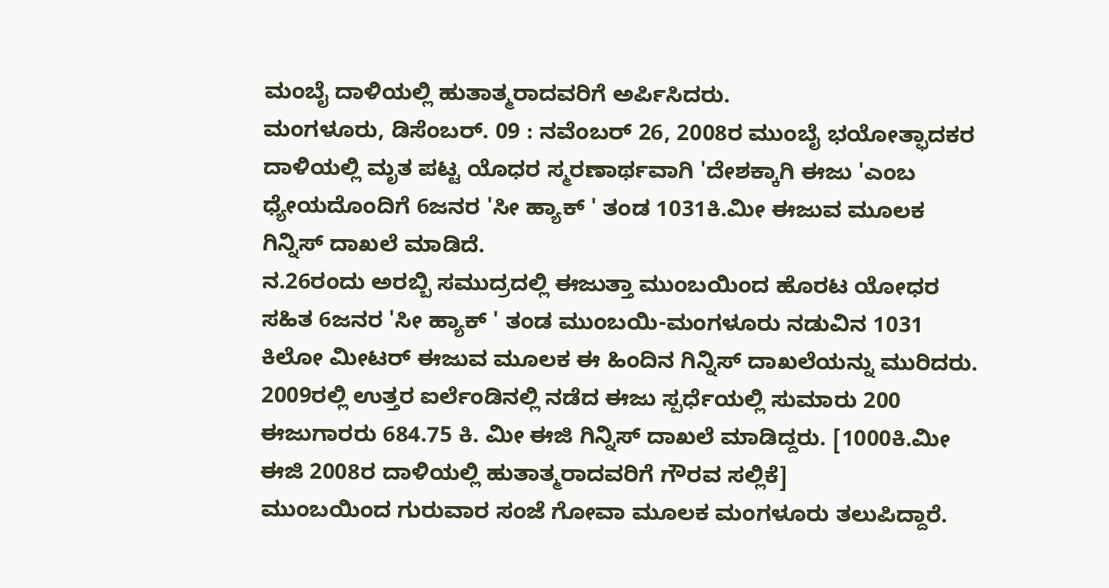ಮಂಬೈ ದಾಳಿಯಲ್ಲಿ ಹುತಾತ್ಮರಾದವರಿಗೆ ಅರ್ಪಿಸಿದರು.
ಮಂಗಳೂರು, ಡಿಸೆಂಬರ್. 09 : ನವೆಂಬರ್ 26, 2008ರ ಮುಂಬೈ ಭಯೋತ್ಫಾದಕರ ದಾಳಿಯಲ್ಲಿ ಮೃತ ಪಟ್ಟ ಯೊಧರ ಸ್ಮರಣಾರ್ಥವಾಗಿ 'ದೇಶಕ್ಕಾಗಿ ಈಜು 'ಎಂಬ ಧ್ಯೇಯದೊಂದಿಗೆ 6ಜನರ 'ಸೀ ಹ್ಯಾಕ್ ' ತಂಡ 1031ಕಿ.ಮೀ ಈಜುವ ಮೂಲಕ ಗಿನ್ನಿಸ್ ದಾಖಲೆ ಮಾಡಿದೆ.
ನ.26ರಂದು ಅರಬ್ಬಿ ಸಮುದ್ರದಲ್ಲಿ ಈಜುತ್ತಾ ಮುಂಬಯಿಂದ ಹೊರಟ ಯೋಧರ ಸಹಿತ 6ಜನರ 'ಸೀ ಹ್ಯಾಕ್ ' ತಂಡ ಮುಂಬಯಿ-ಮಂಗಳೂರು ನಡುವಿನ 1031 ಕಿಲೋ ಮೀಟರ್ ಈಜುವ ಮೂಲಕ ಈ ಹಿಂದಿನ ಗಿನ್ನಿಸ್ ದಾಖಲೆಯನ್ನು ಮುರಿದರು.
2009ರಲ್ಲಿ ಉತ್ತರ ಐರ್ಲೆಂಡಿನಲ್ಲಿ ನಡೆದ ಈಜು ಸ್ಪರ್ಧೆಯಲ್ಲಿ ಸುಮಾರು 200 ಈಜುಗಾರರು 684.75 ಕಿ. ಮೀ ಈಜಿ ಗಿನ್ನಿಸ್ ದಾಖಲೆ ಮಾಡಿದ್ದರು. [1000ಕಿ.ಮೀ ಈಜಿ 2008ರ ದಾಳಿಯಲ್ಲಿ ಹುತಾತ್ಮರಾದವರಿಗೆ ಗೌರವ ಸಲ್ಲಿಕೆ]
ಮುಂಬಯಿಂದ ಗುರುವಾರ ಸಂಜೆ ಗೋವಾ ಮೂಲಕ ಮಂಗಳೂರು ತಲುಪಿದ್ದಾರೆ.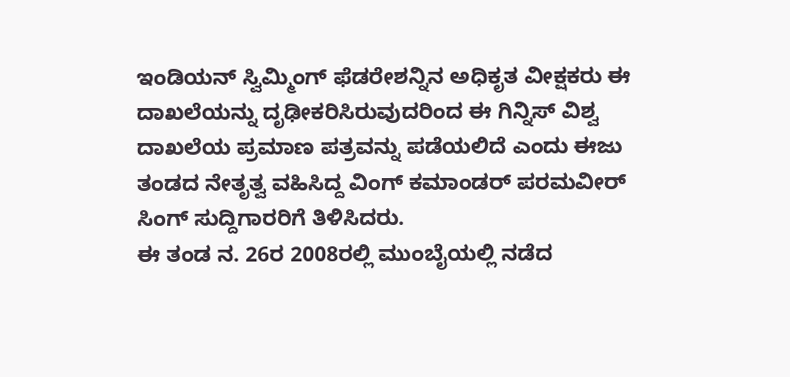ಇಂಡಿಯನ್ ಸ್ವಿಮ್ಮಿಂಗ್ ಫೆಡರೇಶನ್ನಿನ ಅಧಿಕೃತ ವೀಕ್ಷಕರು ಈ ದಾಖಲೆಯನ್ನು ದೃಢೀಕರಿಸಿರುವುದರಿಂದ ಈ ಗಿನ್ನಿಸ್ ವಿಶ್ವ ದಾಖಲೆಯ ಪ್ರಮಾಣ ಪತ್ರವನ್ನು ಪಡೆಯಲಿದೆ ಎಂದು ಈಜು ತಂಡದ ನೇತೃತ್ವ ವಹಿಸಿದ್ದ ವಿಂಗ್ ಕಮಾಂಡರ್ ಪರಮವೀರ್ ಸಿಂಗ್ ಸುದ್ದಿಗಾರರಿಗೆ ತಿಳಿಸಿದರು.
ಈ ತಂಡ ನ. 26ರ 2008ರಲ್ಲಿ ಮುಂಬೈಯಲ್ಲಿ ನಡೆದ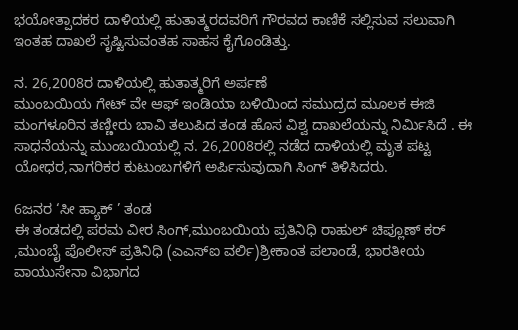ಭಯೋತ್ಪಾದಕರ ದಾಳಿಯಲ್ಲಿ ಹುತಾತ್ಮರದವರಿಗೆ ಗೌರವದ ಕಾಣಿಕೆ ಸಲ್ಲಿಸುವ ಸಲುವಾಗಿ ಇಂತಹ ದಾಖಲೆ ಸೃಷ್ಟಿಸುವಂತಹ ಸಾಹಸ ಕೈಗೊಂಡಿತ್ತು.

ನ. 26,2008ರ ದಾಳಿಯಲ್ಲಿ ಹುತಾತ್ಮರಿಗೆ ಅರ್ಪಣೆ
ಮುಂಬಯಿಯ ಗೇಟ್ ವೇ ಆಫ್ ಇಂಡಿಯಾ ಬಳಿಯಿಂದ ಸಮುದ್ರದ ಮೂಲಕ ಈಜಿ ಮಂಗಳೂರಿನ ತಣ್ಣೀರು ಬಾವಿ ತಲುಪಿದ ತಂಡ ಹೊಸ ವಿಶ್ವ ದಾಖಲೆಯನ್ನು ನಿರ್ಮಿಸಿದೆ . ಈ ಸಾಧನೆಯನ್ನು ಮುಂಬಯಿಯಲ್ಲಿ ನ. 26,2008ರಲ್ಲಿ ನಡೆದ ದಾಳಿಯಲ್ಲಿ ಮೃತ ಪಟ್ಟ ಯೋಧರ,ನಾಗರಿಕರ ಕುಟುಂಬಗಳಿಗೆ ಅರ್ಪಿಸುವುದಾಗಿ ಸಿಂಗ್ ತಿಳಿಸಿದರು.

6ಜನರ ‘ಸೀ ಹ್ಯಾಕ್ ’ ತಂಡ
ಈ ತಂಡದಲ್ಲಿ ಪರಮ ವೀರ ಸಿಂಗ್,ಮುಂಬಯಿಯ ಪ್ರತಿನಿಧಿ ರಾಹುಲ್ ಚಿಪ್ಲೂಣ್ ಕರ್ ,ಮುಂಬೈ ಪೊಲೀಸ್ ಪ್ರತಿನಿಧಿ (ಎಎಸ್ಐ ವರ್ಲಿ)ಶ್ರೀಕಾಂತ ಪಲಾಂಡೆ, ಭಾರತೀಯ ವಾಯುಸೇನಾ ವಿಭಾಗದ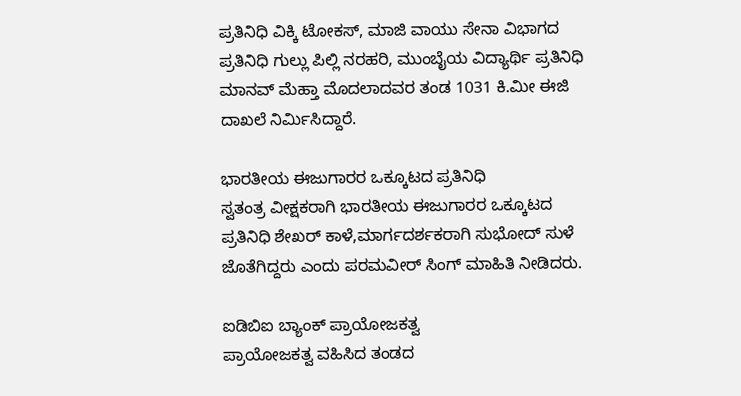ಪ್ರತಿನಿಧಿ ವಿಕ್ಕಿ ಟೋಕಸ್, ಮಾಜಿ ವಾಯು ಸೇನಾ ವಿಭಾಗದ ಪ್ರತಿನಿಧಿ ಗುಲ್ಲು ಪಿಲ್ಲಿ ನರಹರಿ, ಮುಂಬೈಯ ವಿದ್ಯಾರ್ಥಿ ಪ್ರತಿನಿಧಿ ಮಾನವ್ ಮೆಹ್ತಾ ಮೊದಲಾದವರ ತಂಡ 1031 ಕಿ.ಮೀ ಈಜಿ ದಾಖಲೆ ನಿರ್ಮಿಸಿದ್ದಾರೆ.

ಭಾರತೀಯ ಈಜುಗಾರರ ಒಕ್ಕೂಟದ ಪ್ರತಿನಿಧಿ
ಸ್ವತಂತ್ರ ವೀಕ್ಷಕರಾಗಿ ಭಾರತೀಯ ಈಜುಗಾರರ ಒಕ್ಕೂಟದ ಪ್ರತಿನಿಧಿ ಶೇಖರ್ ಕಾಳೆ,ಮಾರ್ಗದರ್ಶಕರಾಗಿ ಸುಭೋದ್ ಸುಳೆ ಜೊತೆಗಿದ್ದರು ಎಂದು ಪರಮವೀರ್ ಸಿಂಗ್ ಮಾಹಿತಿ ನೀಡಿದರು.

ಐಡಿಬಿಐ ಬ್ಯಾಂಕ್ ಪ್ರಾಯೋಜಕತ್ವ
ಪ್ರಾಯೋಜಕತ್ವ ವಹಿಸಿದ ತಂಡದ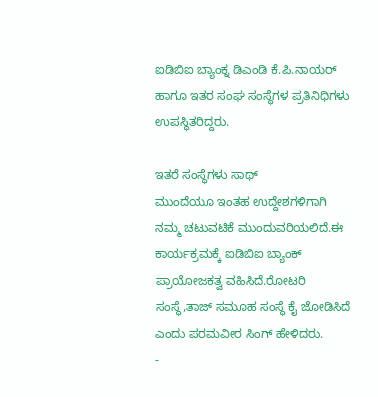ಐಡಿಬಿಐ ಬ್ಯಾಂಕ್ನ ಡಿಎಂಡಿ ಕೆ.ಪಿ.ನಾಯರ್ ಹಾಗೂ ಇತರ ಸಂಘ ಸಂಸ್ಥೆಗಳ ಪ್ರತಿನಿಧಿಗಳು ಉಪಸ್ಥಿತರಿದ್ದರು.

ಇತರೆ ಸಂಸ್ಥೆಗಳು ಸಾಥ್
ಮುಂದೆಯೂ ಇಂತಹ ಉದ್ದೇಶಗಳಿಗಾಗಿ ನಮ್ಮ ಚಟುವಟಿಕೆ ಮುಂದುವರಿಯಲಿದೆ.ಈ ಕಾರ್ಯಕ್ರಮಕ್ಕೆ ಐಡಿಬಿಐ ಬ್ಯಾಂಕ್ ಪ್ರಾಯೋಜಕತ್ವ ವಹಿಸಿದೆ.ರೋಟರಿ ಸಂಸ್ಥೆ,ತಾಜ್ ಸಮೂಹ ಸಂಸ್ಥೆ ಕೈ ಜೋಡಿಸಿದೆ ಎಂದು ಪರಮವೀರ ಸಿಂಗ್ ಹೇಳಿದರು.
-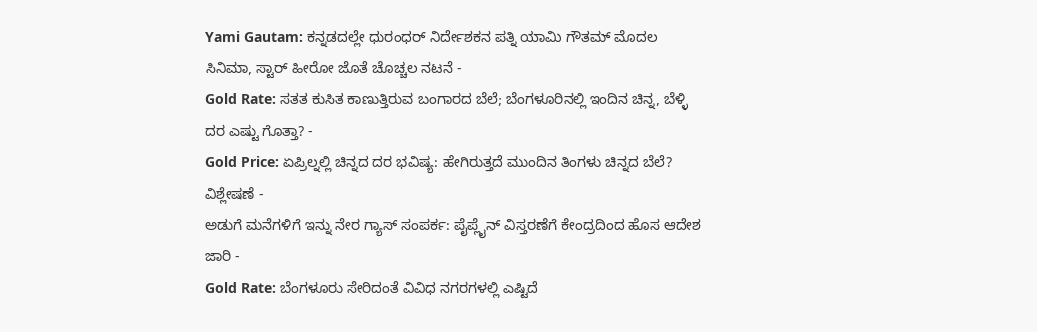Yami Gautam: ಕನ್ನಡದಲ್ಲೇ ಧುರಂಧರ್ ನಿರ್ದೇಶಕನ ಪತ್ನಿ ಯಾಮಿ ಗೌತಮ್ ಮೊದಲ ಸಿನಿಮಾ, ಸ್ಟಾರ್ ಹೀರೋ ಜೊತೆ ಚೊಚ್ಚಲ ನಟನೆ -
Gold Rate: ಸತತ ಕುಸಿತ ಕಾಣುತ್ತಿರುವ ಬಂಗಾರದ ಬೆಲೆ; ಬೆಂಗಳೂರಿನಲ್ಲಿ ಇಂದಿನ ಚಿನ್ನ, ಬೆಳ್ಳಿ ದರ ಎಷ್ಟು ಗೊತ್ತಾ? -
Gold Price: ಏಪ್ರಿಲ್ನಲ್ಲಿ ಚಿನ್ನದ ದರ ಭವಿಷ್ಯ: ಹೇಗಿರುತ್ತದೆ ಮುಂದಿನ ತಿಂಗಳು ಚಿನ್ನದ ಬೆಲೆ? ವಿಶ್ಲೇಷಣೆ -
ಅಡುಗೆ ಮನೆಗಳಿಗೆ ಇನ್ನು ನೇರ ಗ್ಯಾಸ್ ಸಂಪರ್ಕ: ಪೈಪ್ಲೈನ್ ವಿಸ್ತರಣೆಗೆ ಕೇಂದ್ರದಿಂದ ಹೊಸ ಆದೇಶ ಜಾರಿ -
Gold Rate: ಬೆಂಗಳೂರು ಸೇರಿದಂತೆ ವಿವಿಧ ನಗರಗಳಲ್ಲಿ ಎಷ್ಟಿದೆ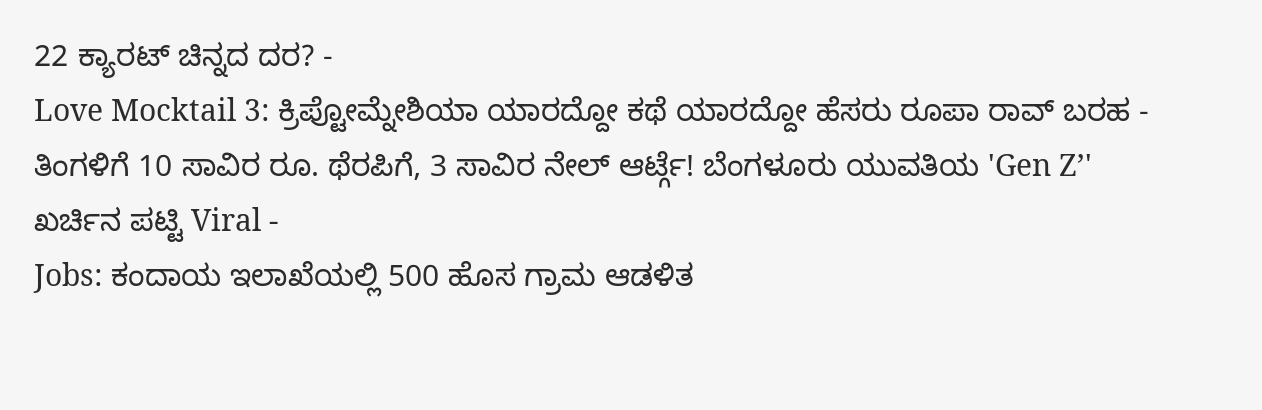22 ಕ್ಯಾರಟ್ ಚಿನ್ನದ ದರ? -
Love Mocktail 3: ಕ್ರಿಪ್ಟೋಮ್ನೇಶಿಯಾ ಯಾರದ್ದೋ ಕಥೆ ಯಾರದ್ದೋ ಹೆಸರು ರೂಪಾ ರಾವ್ ಬರಹ -
ತಿಂಗಳಿಗೆ 10 ಸಾವಿರ ರೂ. ಥೆರಪಿಗೆ, 3 ಸಾವಿರ ನೇಲ್ ಆರ್ಟ್ಗೆ! ಬೆಂಗಳೂರು ಯುವತಿಯ 'Gen Z’' ಖರ್ಚಿನ ಪಟ್ಟಿ Viral -
Jobs: ಕಂದಾಯ ಇಲಾಖೆಯಲ್ಲಿ 500 ಹೊಸ ಗ್ರಾಮ ಆಡಳಿತ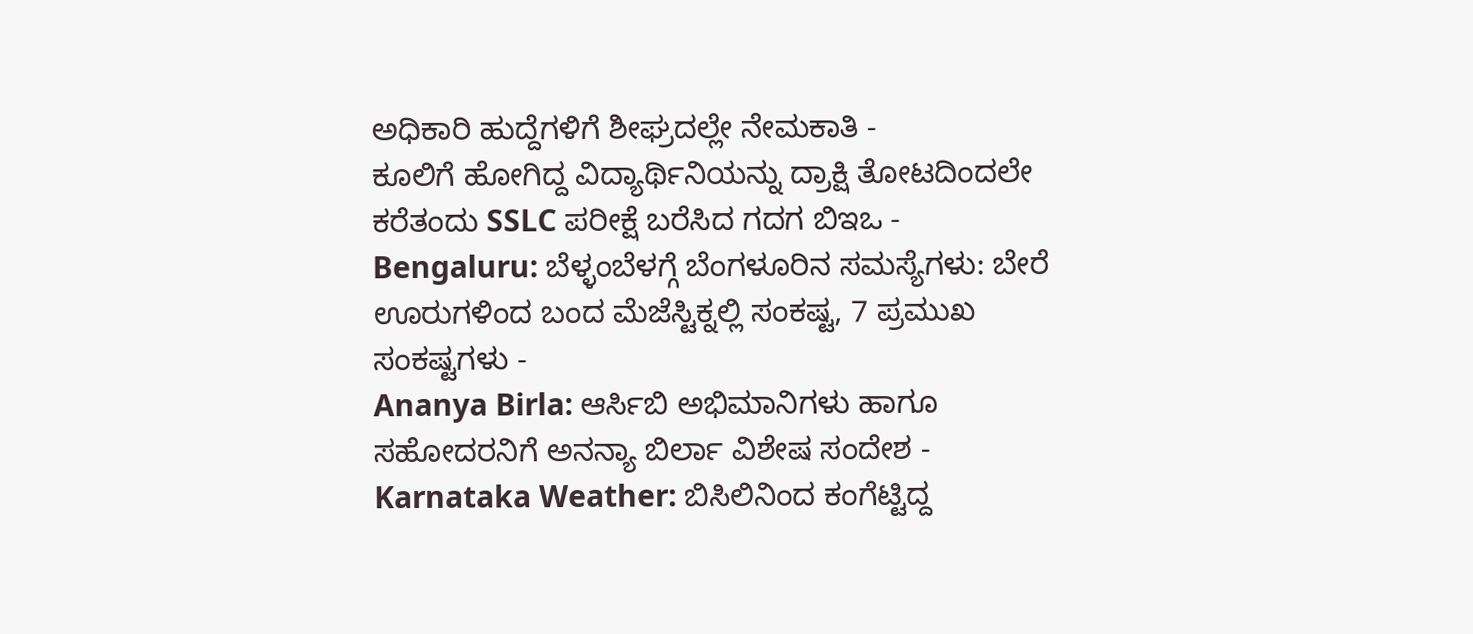ಅಧಿಕಾರಿ ಹುದ್ದೆಗಳಿಗೆ ಶೀಘ್ರದಲ್ಲೇ ನೇಮಕಾತಿ -
ಕೂಲಿಗೆ ಹೋಗಿದ್ದ ವಿದ್ಯಾರ್ಥಿನಿಯನ್ನು ದ್ರಾಕ್ಷಿ ತೋಟದಿಂದಲೇ ಕರೆತಂದು SSLC ಪರೀಕ್ಷೆ ಬರೆಸಿದ ಗದಗ ಬಿಇಒ -
Bengaluru: ಬೆಳ್ಳಂಬೆಳಗ್ಗೆ ಬೆಂಗಳೂರಿನ ಸಮಸ್ಯೆಗಳು: ಬೇರೆ ಊರುಗಳಿಂದ ಬಂದ ಮೆಜೆಸ್ಟಿಕ್ನಲ್ಲಿ ಸಂಕಷ್ಟ, 7 ಪ್ರಮುಖ ಸಂಕಷ್ಟಗಳು -
Ananya Birla: ಆರ್ಸಿಬಿ ಅಭಿಮಾನಿಗಳು ಹಾಗೂ ಸಹೋದರನಿಗೆ ಅನನ್ಯಾ ಬಿರ್ಲಾ ವಿಶೇಷ ಸಂದೇಶ -
Karnataka Weather: ಬಿಸಿಲಿನಿಂದ ಕಂಗೆಟ್ಟಿದ್ದ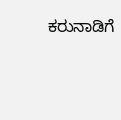ಕರುನಾಡಿಗೆ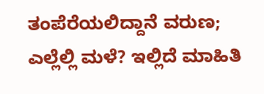ತಂಪೆರೆಯಲಿದ್ದಾನೆ ವರುಣ; ಎಲ್ಲೆಲ್ಲಿ ಮಳೆ? ಇಲ್ಲಿದೆ ಮಾಹಿತಿ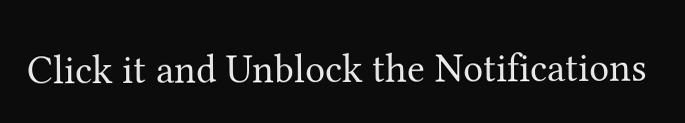Click it and Unblock the Notifications